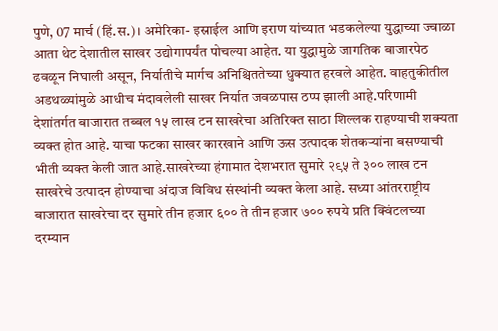पुणे, 07 मार्च (हिं.स.)। अमेरिका- इस्राईल आणि इराण यांच्यात भडकलेल्या युद्धाच्या ज्वाळा आता थेट देशातील साखर उद्योगापर्यंत पोचल्या आहेत. या युद्धामुळे जागतिक बाजारपेठ ढवळून निघाली असून, निर्यातीचे मार्गच अनिश्चिततेच्या धुक्यात हरवले आहेत. वाहतुकीतील अडथळ्यांमुळे आधीच मंदावलेली साखर निर्यात जवळपास ठप्प झाली आहे.परिणामी देशांतर्गत बाजारात तब्बल १५ लाख टन साखरेचा अतिरिक्त साठा शिल्लक राहण्याची शक्यता व्यक्त होत आहे. याचा फटका साखर कारखाने आणि ऊस उत्पादक शेतकऱ्यांना बसण्याची भीती व्यक्त केली जात आहे.साखरेच्या हंगामात देशभरात सुमारे २९५ ते ३०० लाख टन साखरेचे उत्पादन होण्याचा अंदाज विविध संस्थांनी व्यक्त केला आहे. सध्या आंतरराष्ट्रीय बाजारात साखरेचा दर सुमारे तीन हजार ६०० ते तीन हजार ७०० रुपये प्रति क्विंटलच्या दरम्यान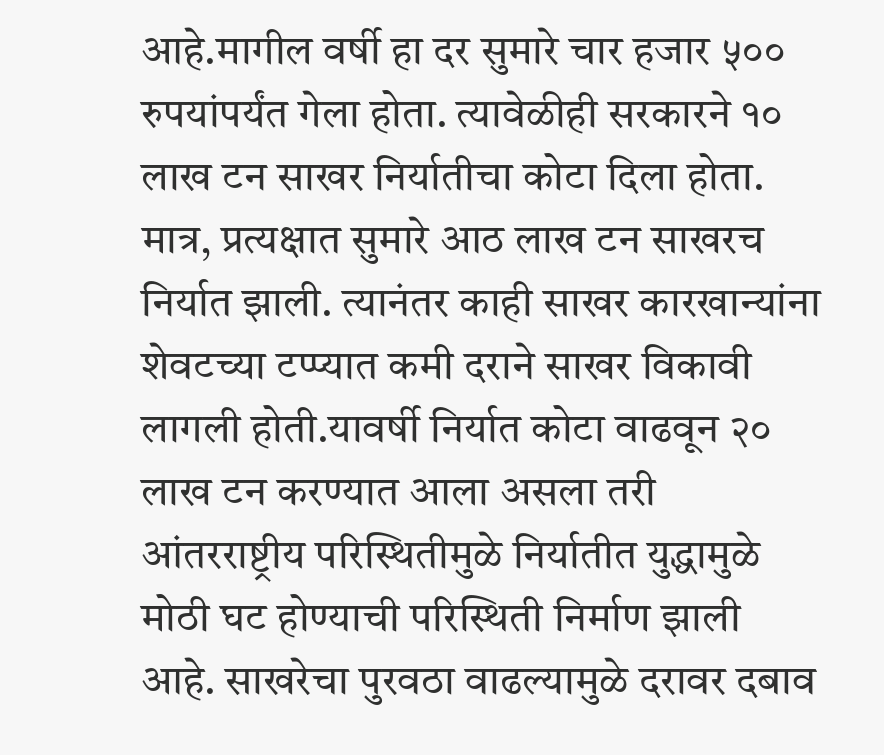आहे.मागील वर्षी हा दर सुमारे चार हजार ५०० रुपयांपर्यंत गेला होता. त्यावेळीही सरकारने १० लाख टन साखर निर्यातीचा कोटा दिला होता. मात्र, प्रत्यक्षात सुमारे आठ लाख टन साखरच निर्यात झाली. त्यानंतर काही साखर कारखान्यांना शेवटच्या टप्प्यात कमी दराने साखर विकावी लागली होती.यावर्षी निर्यात कोटा वाढवून २० लाख टन करण्यात आला असला तरी आंतरराष्ट्रीय परिस्थितीमुळे निर्यातीत युद्धामुळे मोठी घट होण्याची परिस्थिती निर्माण झाली आहे. साखरेचा पुरवठा वाढल्यामुळे दरावर दबाव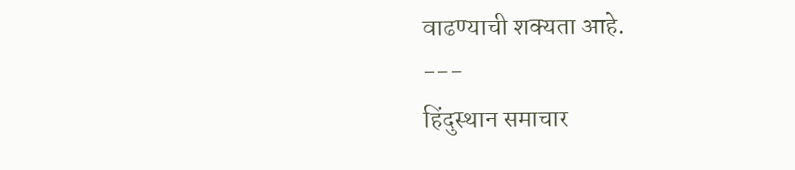वाढण्याची शक्यता आहे.
---
हिंदुस्थान समाचार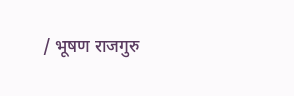/ भूषण राजगुरु